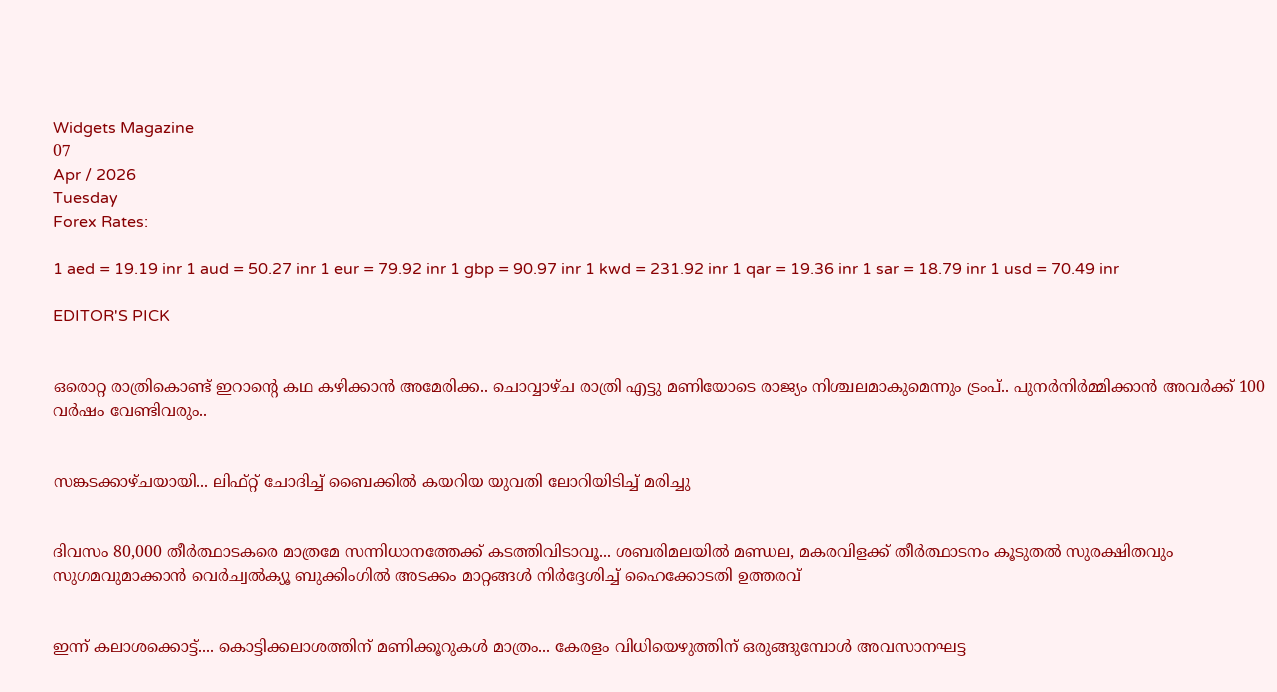Widgets Magazine
07
Apr / 2026
Tuesday
Forex Rates:

1 aed = 19.19 inr 1 aud = 50.27 inr 1 eur = 79.92 inr 1 gbp = 90.97 inr 1 kwd = 231.92 inr 1 qar = 19.36 inr 1 sar = 18.79 inr 1 usd = 70.49 inr

EDITOR'S PICK


ഒരൊറ്റ രാത്രികൊണ്ട് ഇറാന്റെ കഥ കഴിക്കാന്‍ അമേരിക്ക.. ചൊവ്വാഴ്ച രാത്രി എട്ടു മണിയോടെ രാജ്യം നിശ്ചലമാകുമെന്നും ട്രംപ്.. പുനര്‍നിര്‍മ്മിക്കാന്‍ അവര്‍ക്ക് 100 വര്‍ഷം വേണ്ടിവരും..


സങ്കടക്കാഴ്ചയായി... ലിഫ്റ്റ് ചോദിച്ച് ബൈക്കിൽ കയറിയ യുവതി ലോറിയിടിച്ച് മരിച്ചു


ദിവസം 80,000 തീർത്ഥാടകരെ മാത്രമേ സന്നിധാനത്തേക്ക് കടത്തിവിടാവൂ... ശബരിമലയിൽ മണ്ഡല, മകരവിളക്ക് തീർത്ഥാടനം കൂടുതൽ സുരക്ഷിതവും സുഗമവുമാക്കാൻ വെർച്വൽക്യൂ ബുക്കിംഗിൽ അടക്കം മാറ്റങ്ങൾ നിർദ്ദേശിച്ച് ഹൈക്കോടതി ഉത്തരവ്


ഇന്ന് കലാശക്കൊട്ട്.... കൊട്ടിക്കലാശത്തിന് മണിക്കൂറുകൾ മാത്രം... കേരളം വിധിയെഴുത്തിന് ഒരുങ്ങുമ്പോൾ അവസാനഘട്ട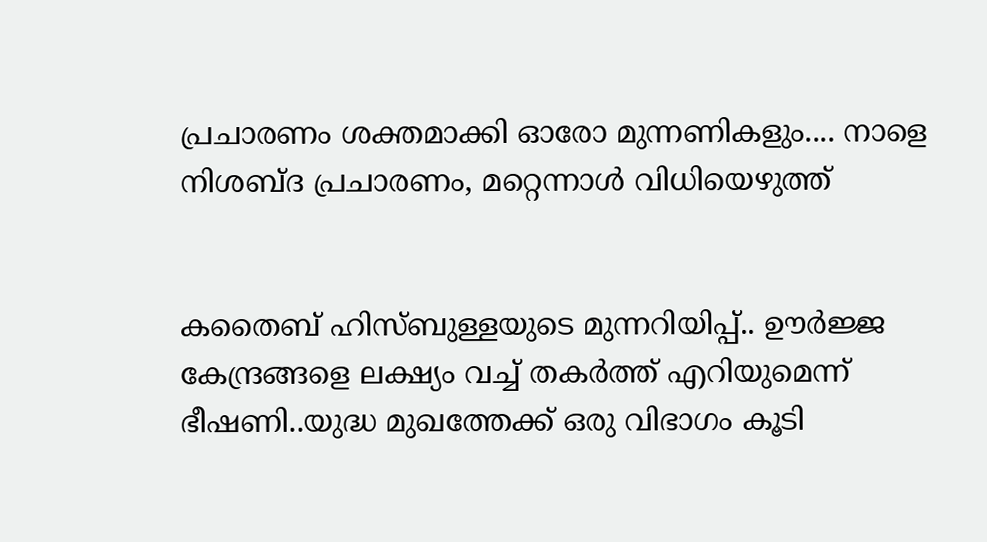പ്രചാരണം ശക്തമാക്കി ഓരോ മുന്നണികളും.... നാളെ നിശബ്ദ പ്രചാരണം, മറ്റെന്നാൾ വിധിയെ‌ഴുത്ത്


കതൈബ് ഹിസ്ബുള്ളയുടെ മുന്നറിയിപ്പ്.. ഊര്‍ജ്ജ കേന്ദ്രങ്ങളെ ലക്ഷ്യം വച്ച് തകർത്ത് എറിയുമെന്ന് ഭീഷണി..യുദ്ധ മുഖത്തേക്ക് ഒരു വിഭാഗം കൂടി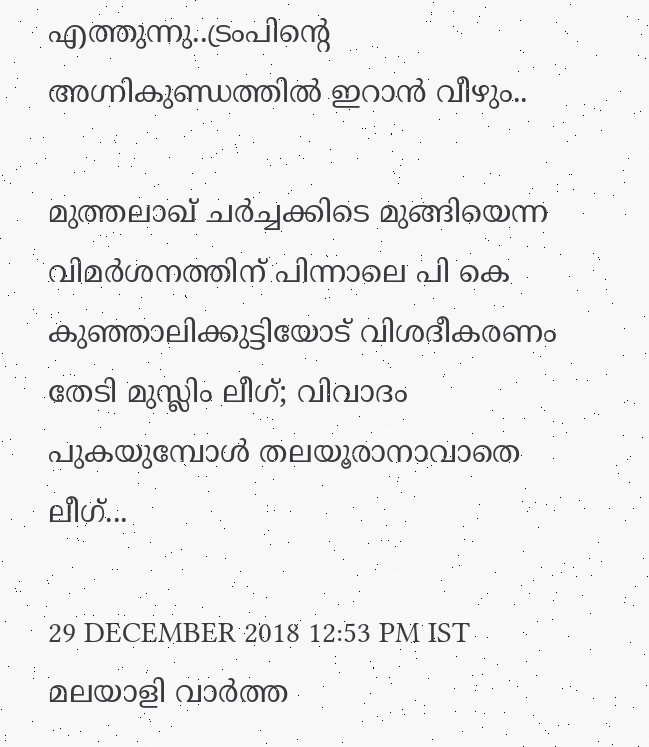എത്തുന്നു..ട്രംപിന്റെ അഗ്നികുണ്ഡത്തിൽ ഇറാൻ വീഴും..

മുത്തലാഖ് ചര്‍ച്ചക്കിടെ മുങ്ങിയെന്ന വിമര്‍ശനത്തിന് പിന്നാലെ പി കെ കുഞ്ഞാലിക്കുട്ടിയോട് വിശദീകരണം തേടി മുസ്ലിം ലീഗ്; വിവാദം പുകയുമ്പോള്‍ തലയൂരാനാവാതെ ലീഗ്...

29 DECEMBER 2018 12:53 PM IST
മലയാളി വാര്‍ത്ത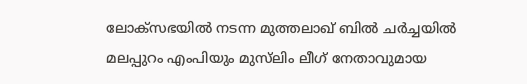ലോക്‌സഭയില്‍ നടന്ന മുത്തലാഖ് ബില്‍ ചര്‍ച്ചയില്‍ മലപ്പുറം എംപിയും മുസ്‌ലിം ലീഗ് നേതാവുമായ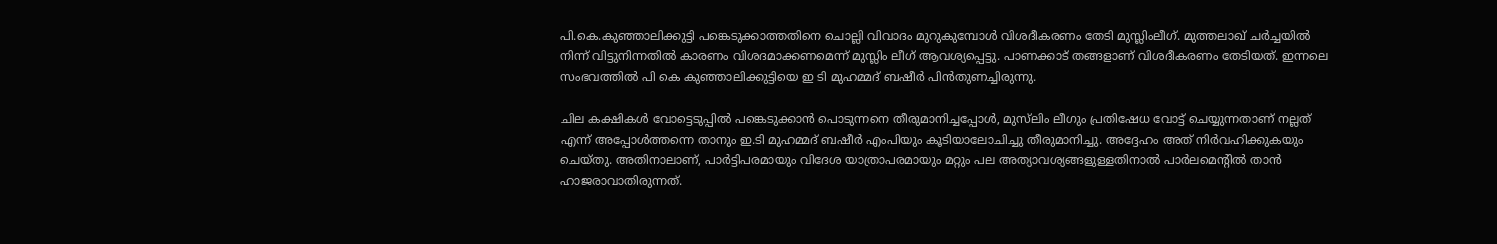പി.കെ.കുഞ്ഞാലിക്കുട്ടി പങ്കെടുക്കാത്തതിനെ ചൊല്ലി വിവാദം മുറുകുമ്പോള്‍ വിശദീകരണം തേടി മുസ്ലിംലീഗ്. മുത്തലാഖ് ചര്‍ച്ചയില്‍ നിന്ന് വിട്ടുനിന്നതില്‍ കാരണം വിശദമാക്കണമെന്ന് മുസ്ലിം ലീഗ് ആവശ്യപ്പെട്ടു. പാണക്കാട് തങ്ങളാണ് വിശദീകരണം തേടിയത്. ഇന്നലെ സംഭവത്തില്‍ പി കെ കുഞ്ഞാലിക്കുട്ടിയെ ഇ ടി മുഹമ്മദ് ബഷീര്‍ പിന്‍തുണച്ചിരുന്നു.

ചില കക്ഷികള്‍ വോട്ടെടുപ്പില്‍ പങ്കെടുക്കാന്‍ പൊടുന്നനെ തീരുമാനിച്ചപ്പോള്‍, മുസ്‌ലിം ലീഗും പ്രതിഷേധ വോട്ട് ചെയ്യുന്നതാണ് നല്ലത് എന്ന് അപ്പോള്‍ത്തന്നെ താനും ഇ.ടി മുഹമ്മദ് ബഷീര്‍ എംപിയും കൂടിയാലോചിച്ചു തീരുമാനിച്ചു. അദ്ദേഹം അത് നിര്‍വഹിക്കുകയും ചെയ്തു. അതിനാലാണ്, പാര്‍ട്ടിപരമായും വിദേശ യാത്രാപരമായും മറ്റും പല അത്യാവശ്യങ്ങളുള്ളതിനാല്‍ പാര്‍ലമെന്റില്‍ താന്‍ ഹാജരാവാതിരുന്നത്.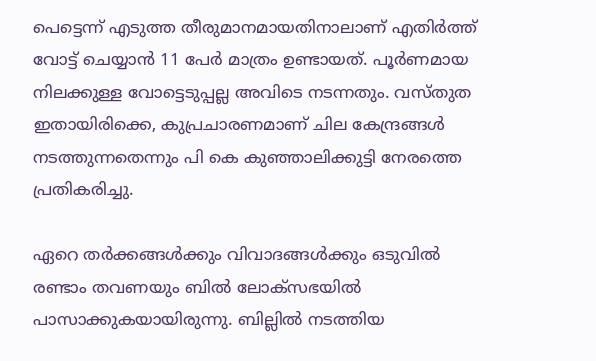പെട്ടെന്ന് എടുത്ത തീരുമാനമായതിനാലാണ് എതിര്‍ത്ത് വോട്ട് ചെയ്യാന്‍ 11 പേര്‍ മാത്രം ഉണ്ടായത്. പൂര്‍ണമായ നിലക്കുള്ള വോട്ടെടുപ്പല്ല അവിടെ നടന്നതും. വസ്തുത ഇതായിരിക്കെ, കുപ്രചാരണമാണ് ചില കേന്ദ്രങ്ങള്‍ നടത്തുന്നതെന്നും പി കെ കുഞ്ഞാലിക്കുട്ടി നേരത്തെ പ്രതികരിച്ചു.

ഏറെ തര്‍ക്കങ്ങള്‍ക്കും വിവാദങ്ങള്‍ക്കും ഒടുവില്‍ രണ്ടാം തവണയും ബില്‍ ലോക്‌സഭയില്‍ പാസാക്കുകയായിരുന്നു. ബില്ലില്‍ നടത്തിയ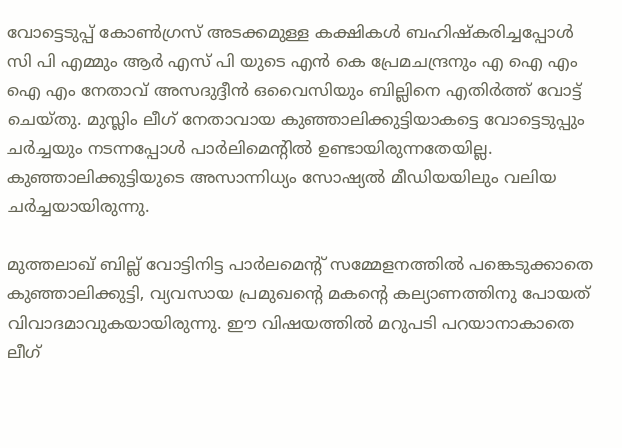വോട്ടെടുപ്പ് കോണ്‍ഗ്രസ് അടക്കമുള്ള കക്ഷികള്‍ ബഹിഷ്‌കരിച്ചപ്പോള്‍ സി പി എമ്മും ആര്‍ എസ് പി യുടെ എന്‍ കെ പ്രേമചന്ദ്രനും എ ഐ എം ഐ എം നേതാവ് അസദുദ്ദീന്‍ ഒവൈസിയും ബില്ലിനെ എതിര്‍ത്ത് വോട്ട് ചെയ്തു. മുസ്ലിം ലീഗ് നേതാവായ കുഞ്ഞാലിക്കുട്ടിയാകട്ടെ വോട്ടെടുപ്പും ചര്‍ച്ചയും നടന്നപ്പോള്‍ പാര്‍ലിമെന്റില്‍ ഉണ്ടായിരുന്നതേയില്ല. കുഞ്ഞാലിക്കുട്ടിയുടെ അസാന്നിധ്യം സോഷ്യല്‍ മീഡിയയിലും വലിയ ചര്‍ച്ചയായിരുന്നു.

മുത്തലാഖ് ബില്ല് വോട്ടിനിട്ട പാര്‍ലമെന്റ് സമ്മേളനത്തില്‍ പങ്കെടുക്കാതെ കുഞ്ഞാലിക്കുട്ടി, വ്യവസായ പ്രമുഖന്റെ മകന്റെ കല്യാണത്തിനു പോയത് വിവാദമാവുകയായിരുന്നു. ഈ വിഷയത്തില്‍ മറുപടി പറയാനാകാതെ ലീഗ്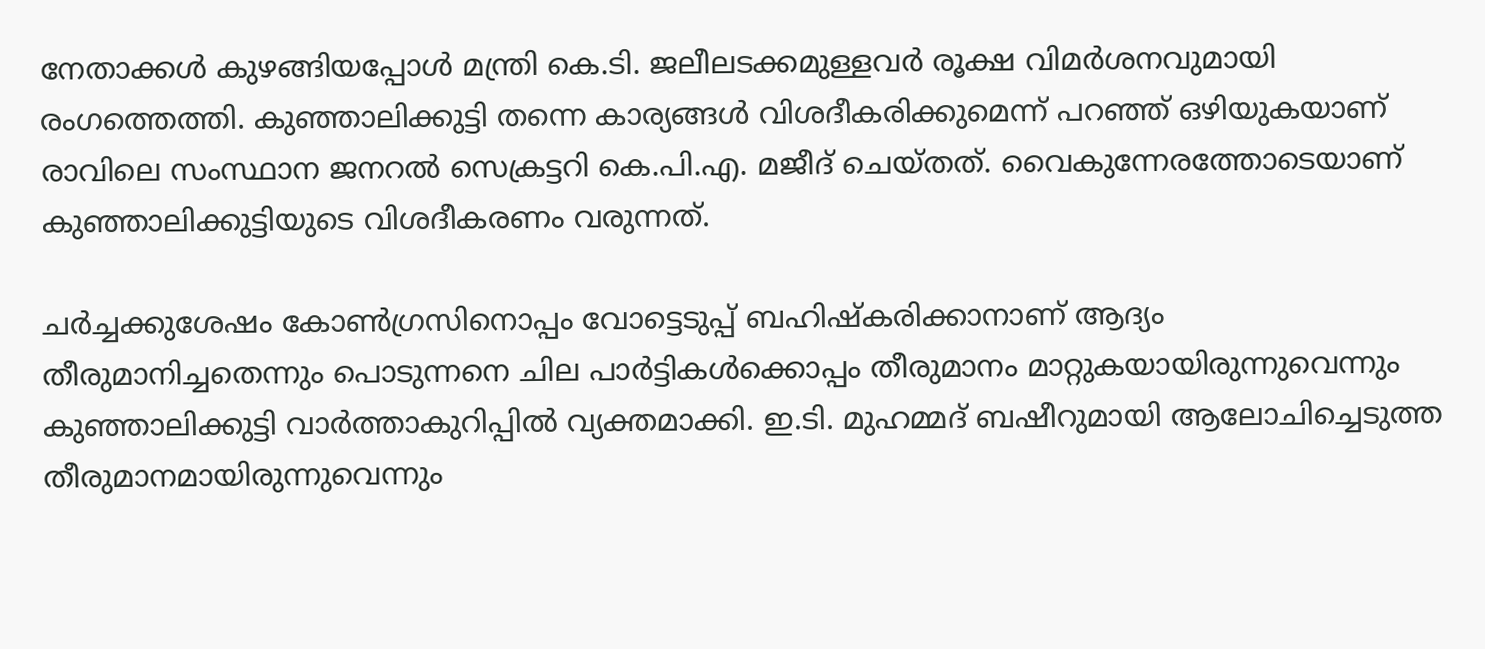നേതാക്കള്‍ കുഴങ്ങിയപ്പോള്‍ മന്ത്രി കെ.ടി. ജലീലടക്കമുള്ളവര്‍ രൂക്ഷ വിമര്‍ശനവുമായി രംഗത്തെത്തി. കുഞ്ഞാലിക്കുട്ടി തന്നെ കാര്യങ്ങള്‍ വിശദീകരിക്കുമെന്ന് പറഞ്ഞ് ഒഴിയുകയാണ് രാവിലെ സംസ്ഥാന ജനറല്‍ സെക്രട്ടറി കെ.പി.എ. മജീദ് ചെയ്തത്. വൈകുന്നേരത്തോടെയാണ് കുഞ്ഞാലിക്കുട്ടിയുടെ വിശദീകരണം വരുന്നത്.

ചര്‍ച്ചക്കുശേഷം കോണ്‍ഗ്രസിനൊപ്പം വോട്ടെടുപ്പ് ബഹിഷ്‌കരിക്കാനാണ് ആദ്യം തീരുമാനിച്ചതെന്നും പൊടുന്നനെ ചില പാര്‍ട്ടികള്‍ക്കൊപ്പം തീരുമാനം മാറ്റുകയായിരുന്നുവെന്നും കുഞ്ഞാലിക്കുട്ടി വാര്‍ത്താകുറിപ്പില്‍ വ്യക്തമാക്കി. ഇ.ടി. മുഹമ്മദ് ബഷീറുമായി ആലോചിച്ചെടുത്ത തീരുമാനമായിരുന്നുവെന്നും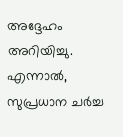അദ്ദേഹം അറിയിച്ചു. എന്നാല്‍, സുപ്രധാന ചര്‍ച്ച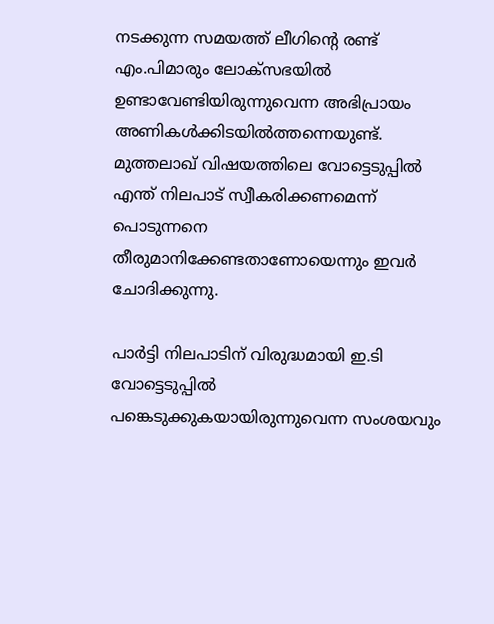നടക്കുന്ന സമയത്ത് ലീഗിന്റെ രണ്ട് എം.പിമാരും ലോക്‌സഭയില്‍ ഉണ്ടാവേണ്ടിയിരുന്നുവെന്ന അഭിപ്രായം അണികള്‍ക്കിടയില്‍ത്തന്നെയുണ്ട്. മുത്തലാഖ് വിഷയത്തിലെ വോട്ടെടുപ്പില്‍ എന്ത് നിലപാട് സ്വീകരിക്കണമെന്ന് പൊടുന്നനെ തീരുമാനിക്കേണ്ടതാണോയെന്നും ഇവര്‍ ചോദിക്കുന്നു.

പാര്‍ട്ടി നിലപാടിന് വിരുദ്ധമായി ഇ.ടി വോട്ടെടുപ്പില്‍ പങ്കെടുക്കുകയായിരുന്നുവെന്ന സംശയവും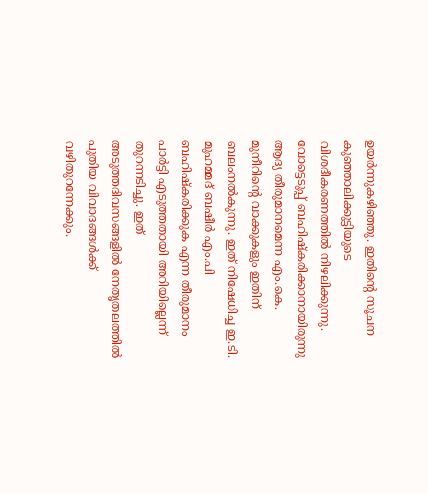ഉയര്‍ന്നുകഴിഞ്ഞു. ഇതിന്റെ സൂചന കുഞ്ഞാലിക്കുട്ടിയുടെ വിശദീകരണത്തില്‍ നിഴലിക്കുന്നു. വോട്ടെടുപ്പ് ബഹിഷ്‌കരിക്കാനായിരുന്നു ആദ്യ തീരുമാനമെന്ന എം.കെ. മുനീറിന്റെ വാക്കുകളും ഇതിന് ബലംനല്‍കുന്നു. ഇത് നിഷേധിച്ച ഇ.ടി. മുഹമ്മദ് ബഷീര്‍ എം.പി ബഹിഷ്‌കരിക്കുക എന്ന തീരുമാനം പാര്‍ട്ടി എടുത്തതായി അറിയില്ലെന്ന് തുറന്നടിച്ചു. ഇത് അടുത്തദിവസങ്ങളില്‍ നേതൃതലത്തില്‍ പുതിയ വിവാദങ്ങള്‍ക്ക് വഴിതുറന്നേക്കും.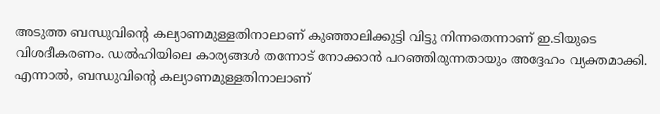അടുത്ത ബന്ധുവിന്റെ കല്യാണമുള്ളതിനാലാണ് കുഞ്ഞാലിക്കുട്ടി വിട്ടു നിന്നതെന്നാണ് ഇ.ടിയുടെ വിശദീകരണം. ഡല്‍ഹിയിലെ കാര്യങ്ങള്‍ തന്നോട് നോക്കാന്‍ പറഞ്ഞിരുന്നതായും അദ്ദേഹം വ്യക്തമാക്കി. എന്നാല്‍, ബന്ധുവിന്റെ കല്യാണമുള്ളതിനാലാണ്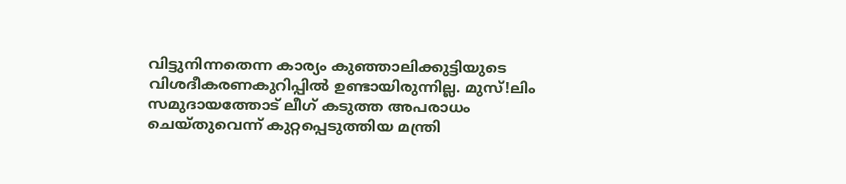വിട്ടുനിന്നതെന്ന കാര്യം കുഞ്ഞാലിക്കുട്ടിയുടെ വിശദീകരണകുറിപ്പില്‍ ഉണ്ടായിരുന്നില്ല. മുസ്!ലിം സമുദായത്തോട് ലീഗ് കടുത്ത അപരാധം ചെയ്തുവെന്ന് കുറ്റപ്പെടുത്തിയ മന്ത്രി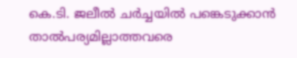കെ.ടി. ജലീല്‍ ചര്‍ച്ചയില്‍ പങ്കെടുക്കാന്‍ താല്‍പര്യമില്ലാത്തവരെ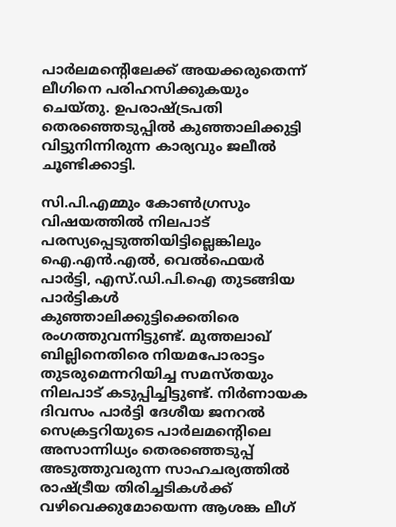പാര്‍ലമന്റെിലേക്ക് അയക്കരുതെന്ന് ലീഗിനെ പരിഹസിക്കുകയും ചെയ്തു. ഉപരാഷ്ട്രപതി തെരഞ്ഞെടുപ്പില്‍ കുഞ്ഞാലിക്കുട്ടി വിട്ടുനിന്നിരുന്ന കാര്യവും ജലീല്‍ ചൂണ്ടിക്കാട്ടി.

സി.പി.എമ്മും കോണ്‍ഗ്രസും വിഷയത്തില്‍ നിലപാട് പരസ്യപ്പെടുത്തിയിട്ടില്ലെങ്കിലും ഐ.എന്‍.എല്‍, വെല്‍ഫെയര്‍ പാര്‍ട്ടി, എസ്.ഡി.പി.ഐ തുടങ്ങിയ പാര്‍ട്ടികള്‍ കുഞ്ഞാലിക്കുട്ടിക്കെതിരെ രംഗത്തുവന്നിട്ടുണ്ട്. മുത്തലാഖ് ബില്ലിനെതിരെ നിയമപോരാട്ടം തുടരുമെന്നറിയിച്ച സമസ്തയും നിലപാട് കടുപ്പിച്ചിട്ടുണ്ട്. നിര്‍ണായക ദിവസം പാര്‍ട്ടി ദേശീയ ജനറല്‍ സെക്രട്ടറിയുടെ പാര്‍ലമന്റെിലെ അസാന്നിധ്യം തെരഞ്ഞെടുപ്പ് അടുത്തുവരുന്ന സാഹചര്യത്തില്‍ രാഷ്ട്രീയ തിരിച്ചടികള്‍ക്ക് വഴിവെക്കുമോയെന്ന ആശങ്ക ലീഗ്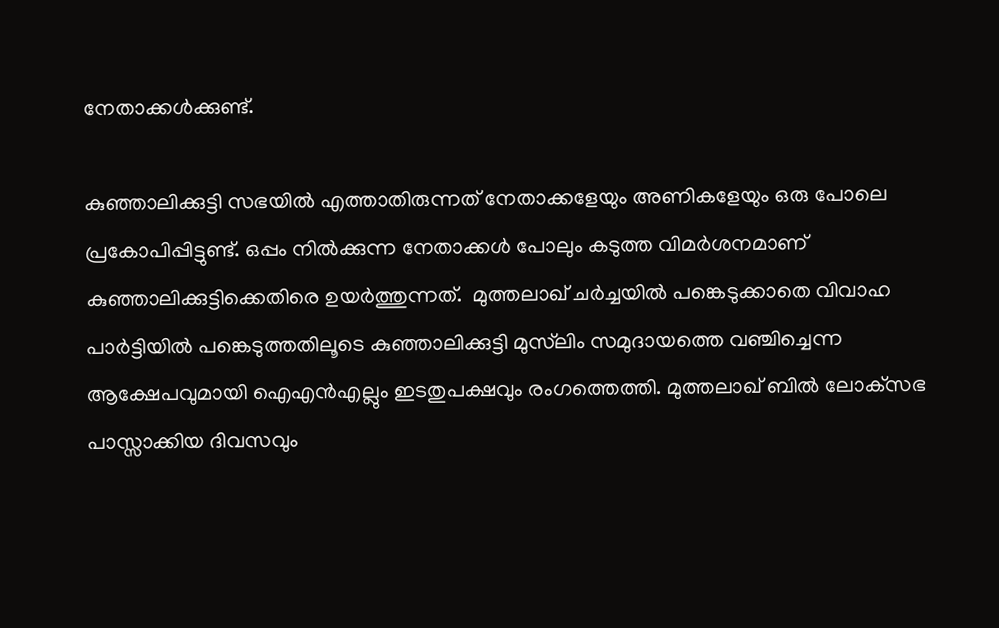നേതാക്കള്‍ക്കുണ്ട്.

കുഞ്ഞാലിക്കുട്ടി സഭയില്‍ എത്താതിരുന്നത് നേതാക്കളേയും അണികളേയും ഒരു പോലെ പ്രകോപിപ്പിട്ടുണ്ട്. ഒപ്പം നില്‍ക്കുന്ന നേതാക്കള്‍ പോലും കടുത്ത വിമര്‍ശനമാണ് കുഞ്ഞാലിക്കുട്ടിക്കെതിരെ ഉയര്‍ത്തുന്നത്.  മുത്തലാഖ് ചര്‍ച്ചയില്‍ പങ്കെടുക്കാതെ വിവാഹ പാര്‍ട്ടിയില്‍ പങ്കെടുത്തതിലൂടെ കുഞ്ഞാലിക്കുട്ടി മുസ്‌ലിം സമുദായത്തെ വഞ്ചിച്ചെന്ന ആക്ഷേപവുമായി ഐഎന്‍എല്ലും ഇടതുപക്ഷവും രംഗത്തെത്തി. മുത്തലാഖ് ബില്‍ ലോക്‌സഭ പാസ്സാക്കിയ ദിവസവും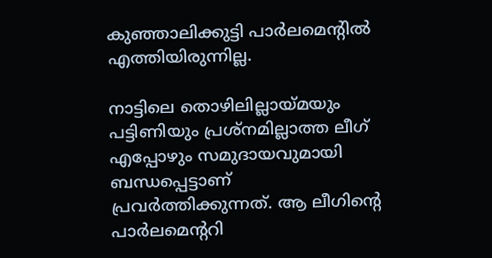കുഞ്ഞാലിക്കുട്ടി പാര്‍ലമെന്റില്‍ എത്തിയിരുന്നില്ല.

നാട്ടിലെ തൊഴിലില്ലായ്മയും പട്ടിണിയും പ്രശ്‌നമില്ലാത്ത ലീഗ് എപ്പോഴും സമുദായവുമായി ബന്ധപ്പെട്ടാണ് പ്രവര്‍ത്തിക്കുന്നത്. ആ ലീഗിന്റെ പാര്‍ലമെന്ററി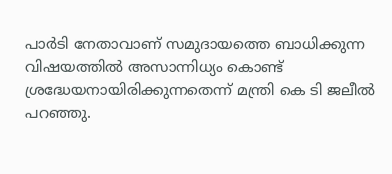പാര്‍ടി നേതാവാണ് സമുദായത്തെ ബാധിക്കുന്ന വിഷയത്തില്‍ അസാന്നിധ്യം കൊണ്ട് ശ്രദ്ധേയനായിരിക്കുന്നതെന്ന് മന്ത്രി കെ ടി ജലീല്‍ പറഞ്ഞു.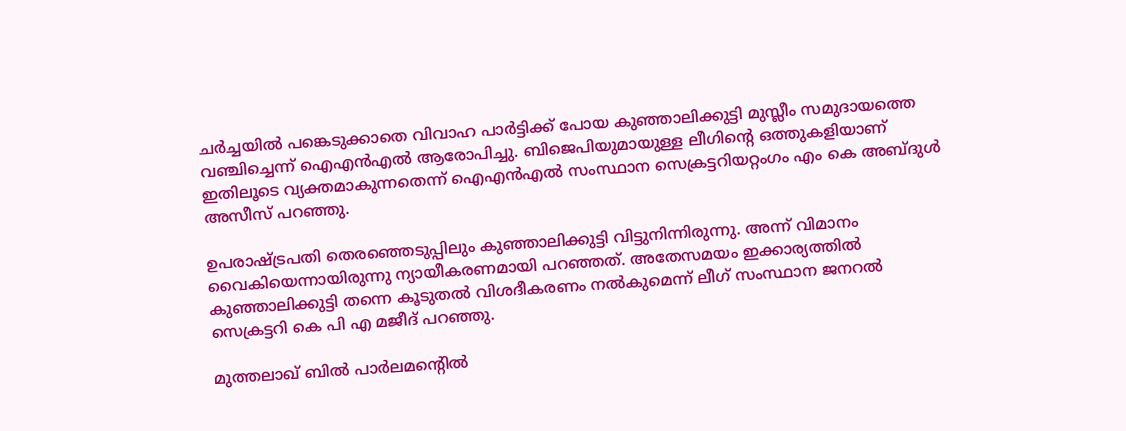ചര്‍ച്ചയില്‍ പങ്കെടുക്കാതെ വിവാഹ പാര്‍ട്ടിക്ക് പോയ കുഞ്ഞാലിക്കുട്ടി മുസ്ലീം സമുദായത്തെ വഞ്ചിച്ചെന്ന് ഐഎന്‍എല്‍ ആരോപിച്ചു. ബിജെപിയുമായുള്ള ലീഗിന്റെ ഒത്തുകളിയാണ് ഇതിലൂടെ വ്യക്തമാകുന്നതെന്ന് ഐഎന്‍എല്‍ സംസ്ഥാന സെക്രട്ടറിയറ്റംഗം എം കെ അബ്ദുള്‍ അസീസ് പറഞ്ഞു.

ഉപരാഷ്ട്രപതി തെരഞ്ഞെടുപ്പിലും കുഞ്ഞാലിക്കുട്ടി വിട്ടുനിന്നിരുന്നു. അന്ന് വിമാനം വൈകിയെന്നായിരുന്നു ന്യായീകരണമായി പറഞ്ഞത്. അതേസമയം ഇക്കാര്യത്തില്‍ കുഞ്ഞാലിക്കുട്ടി തന്നെ കൂടുതല്‍ വിശദീകരണം നല്‍കുമെന്ന് ലീഗ് സംസ്ഥാന ജനറല്‍ സെക്രട്ടറി കെ പി എ മജീദ് പറഞ്ഞു.

മുത്തലാഖ് ബില്‍ പാര്‍ലമന്റെില്‍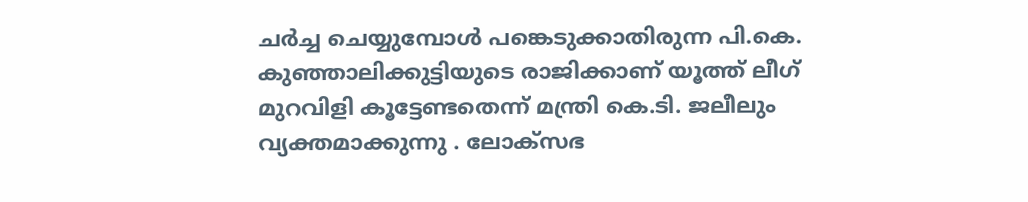ചര്‍ച്ച ചെയ്യുമ്പോള്‍ പങ്കെടുക്കാതിരുന്ന പി.കെ. കുഞ്ഞാലിക്കുട്ടിയുടെ രാജിക്കാണ് യൂത്ത് ലീഗ് മുറവിളി കൂട്ടേണ്ടതെന്ന് മന്ത്രി കെ.ടി. ജലീലും വ്യക്തമാക്കുന്നു . ലോക്‌സഭ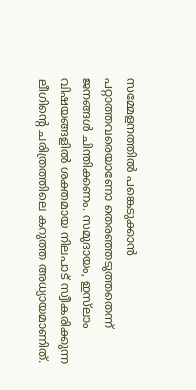സമ്മേളനത്തില്‍ പങ്കെടുക്കാന്‍ പറ്റാത്തവരെയാണോ തെരഞ്ഞടുത്തതെന്ന് ജനങ്ങള്‍ ചിന്തിക്കണം. സമുദായം, ഇസ്‌ലാം വിഷയങ്ങളില്‍ ശക്തമായ നിലപാട് സ്വീകരിക്കുന്ന ലീഗിന്റെ ചരിത്രത്തിലെ കറുത്ത അധ്യായമാണിത്.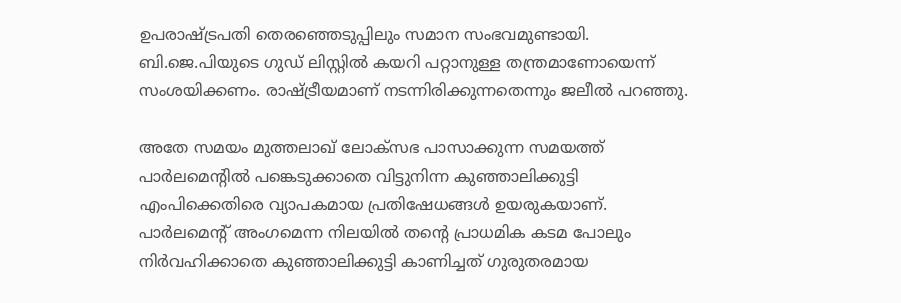ഉപരാഷ്ട്രപതി തെരഞ്ഞെടുപ്പിലും സമാന സംഭവമുണ്ടായി. ബി.ജെ.പിയുടെ ഗുഡ് ലിസ്റ്റില്‍ കയറി പറ്റാനുള്ള തന്ത്രമാണോയെന്ന് സംശയിക്കണം. രാഷ്ട്രീയമാണ് നടന്നിരിക്കുന്നതെന്നും ജലീല്‍ പറഞ്ഞു.

അതേ സമയം മുത്തലാഖ് ലോക്സഭ പാസാക്കുന്ന സമയത്ത് പാര്‍ലമെന്‍റില്‍ പങ്കെടുക്കാതെ വിട്ടുനിന്ന കുഞ്ഞാലിക്കുട്ടി എംപിക്കെതിരെ വ്യാപകമായ പ്രതിഷേധങ്ങള്‍ ഉയരുകയാണ്. പാര്‍ലമെന്‍റ് അംഗമെന്ന നിലയില്‍ തന്‍റെ പ്രാധമിക കടമ പോലും നിര്‍വഹിക്കാതെ കുഞ്ഞാലിക്കുട്ടി കാണിച്ചത് ഗുരുതരമായ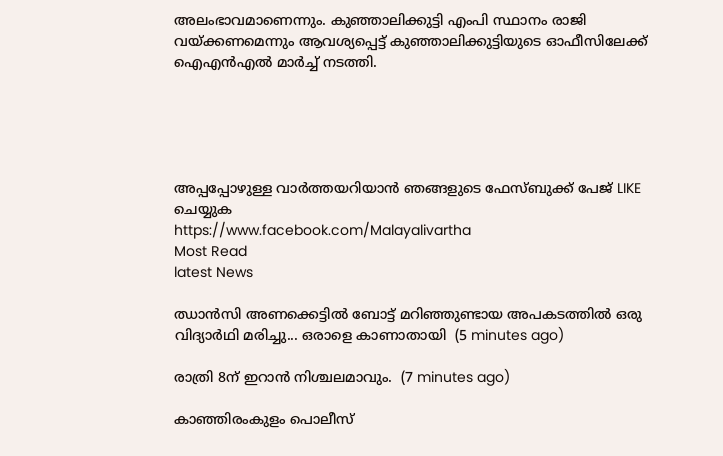അലംഭാവമാണെന്നും. കുഞ്ഞാലിക്കുട്ടി എംപി സ്ഥാനം രാജി വയ്ക്കണമെന്നും ആ‍വശ്യപ്പെട്ട് കുഞ്ഞാലിക്കുട്ടിയുടെ ഓഫീസിലേക്ക് ഐഎന്‍എല്‍ മാര്‍ച്ച് നടത്തി.





അപ്പപ്പോഴുള്ള വാര്‍ത്തയറിയാന്‍ ഞങ്ങളുടെ ഫേസ്‌ബുക്ക്‌ പേജ് LIKE ചെയ്യുക
https://www.facebook.com/Malayalivartha
Most Read
latest News

ഝാൻസി അണക്കെട്ടിൽ ബോട്ട് മറിഞ്ഞുണ്ടായ അപകടത്തിൽ ഒരു വിദ്യാർഥി മരിച്ചു... ഒരാളെ കാണാതായി  (5 minutes ago)

രാത്രി 8ന് ഇറാൻ നിശ്ചലമാവും.  (7 minutes ago)

കാഞ്ഞിരംകുളം പൊലീസ്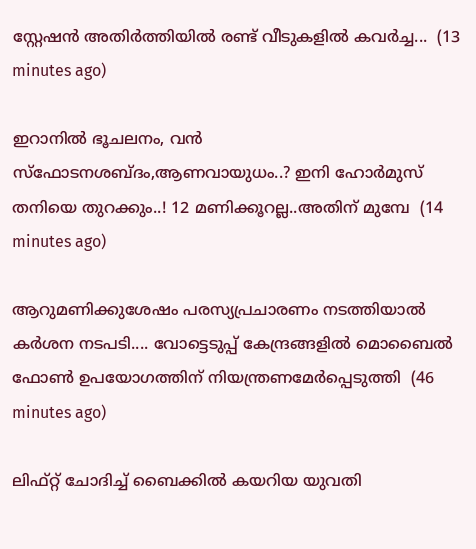സ്റ്റേഷൻ അതിർത്തിയിൽ രണ്ട് വീടുകളിൽ കവർച്ച...  (13 minutes ago)

ഇറാനില്‍ ഭൂചലനം, വന്‍ സ്ഫോടനശബ്ദം,ആണവായുധം..? ഇനി ഹോര്‍മുസ് തനിയെ തുറക്കും..! 12 മണിക്കൂറല്ല..അതിന് മുമ്പേ  (14 minutes ago)

ആറുമണിക്കുശേഷം പരസ്യപ്രചാരണം നടത്തിയാൽ കർശന നടപടി.... വോട്ടെടുപ്പ് കേന്ദ്രങ്ങളിൽ മൊബൈൽ ഫോൺ ഉപയോഗത്തിന് നിയന്ത്രണമേർപ്പെടുത്തി  (46 minutes ago)

ലിഫ്റ്റ് ചോദിച്ച് ബൈക്കിൽ കയറിയ യുവതി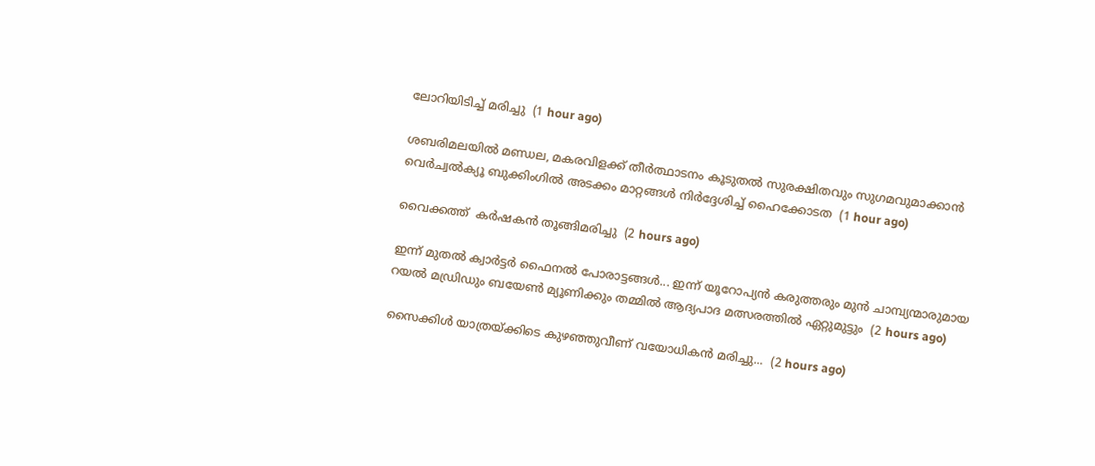ലോറിയിടിച്ച് മരിച്ചു  (1 hour ago)

ശബരിമലയിൽ മണ്ഡല, മകരവിളക്ക് തീർത്ഥാടനം കൂടുതൽ സുരക്ഷിതവും സുഗമവുമാക്കാൻ വെർച്വൽക്യൂ ബുക്കിംഗിൽ അടക്കം മാറ്റങ്ങൾ നിർദ്ദേശിച്ച് ഹൈക്കോടത  (1 hour ago)

വൈക്കത്ത്  കർഷകൻ തൂങ്ങിമരിച്ചു  (2 hours ago)

ഇന്ന് മുതൽ ക്വാർട്ടർ ഫൈനൽ പോരാട്ടങ്ങൾ... ഇന്ന് യൂറോപ്യൻ കരുത്തരും മുൻ ചാമ്പ്യന്മാരുമായ റയൽ മഡ്രിഡും ബയേൺ മ്യൂണിക്കും തമ്മിൽ ആദ്യപാദ മത്സരത്തിൽ ഏറ്റുമുട്ടും  (2 hours ago)

സൈക്കിൾ യാത്രയ്ക്കിടെ കുഴഞ്ഞുവീണ് വയോധികൻ മരിച്ചു...  (2 hours ago)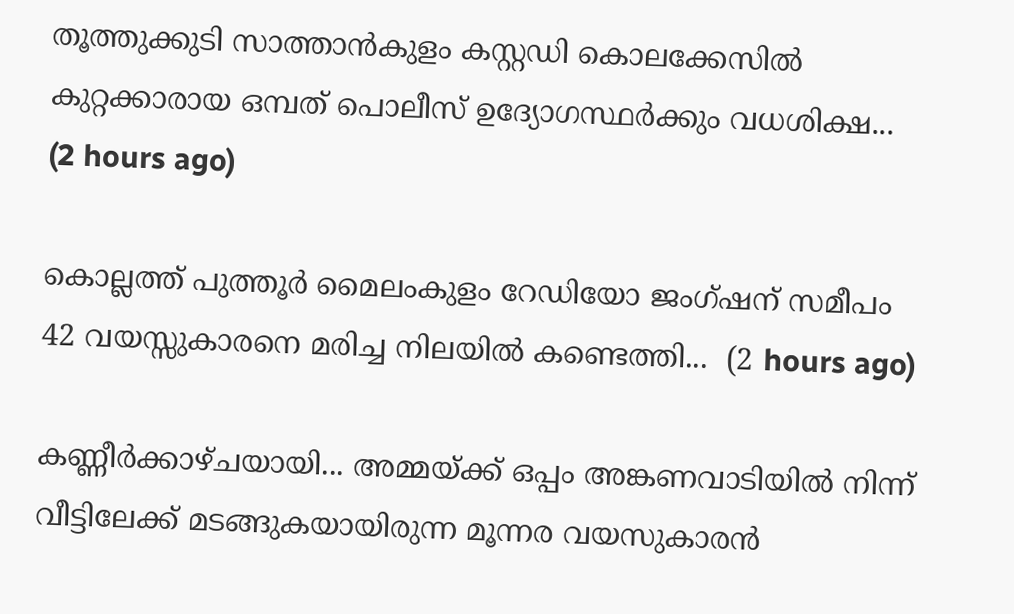തൂത്തുക്കുടി സാത്താന്‍കുളം കസ്റ്റഡി കൊലക്കേസിൽ കുറ്റക്കാരായ ഒമ്പത് പൊലീസ് ഉദ്യോഗസ്ഥര്‍ക്കും വധശിക്ഷ...  (2 hours ago)

കൊല്ലത്ത് പുത്തൂർ മൈലംകുളം റേഡിയോ ജംഗ്ഷന് സമീപം 42 വയസ്സുകാരനെ മരിച്ച നിലയിൽ കണ്ടെത്തി...  (2 hours ago)

കണ്ണീർക്കാഴ്ചയായി... അമ്മയ്ക്ക് ഒപ്പം അങ്കണവാടിയില്‍ നിന്ന് വീട്ടിലേക്ക് മടങ്ങുകയായിരുന്ന മൂന്നര വയസുകാരന്‍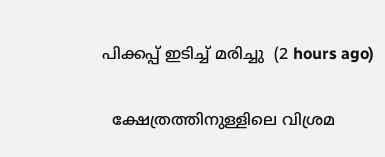പിക്കപ്പ് ഇടിച്ച് മരിച്ചു  (2 hours ago)

  ക്ഷേത്രത്തിനുള്ളിലെ വിശ്രമ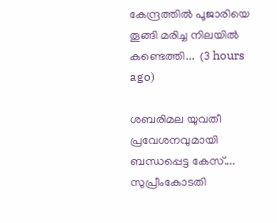കേന്ദ്രത്തിൽ പൂജാരിയെ തൂങ്ങി മരിച്ച നിലയിൽ കണ്ടെത്തി...  (3 hours ago)

ശബരിമല യുവതീ പ്രവേശനവുമായി ബന്ധപ്പെട്ട കേസ്.... സുപ്രീംകോടതി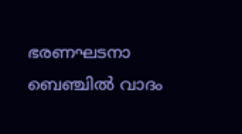ഭരണഘടനാ ബെഞ്ചിൽ വാദം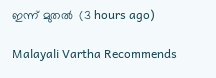ഇന്ന് മുതൽ  (3 hours ago)

Malayali Vartha Recommends